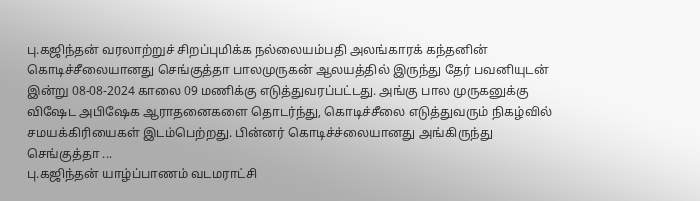பு.கஜிந்தன் வரலாற்றுச் சிறப்புமிக்க நல்லையம்பதி அலங்காரக் கந்தனின் கொடிச்சீலையானது செங்குத்தா பாலமுருகன் ஆலயத்தில் இருந்து தேர் பவனியுடன் இன்று 08-08-2024 காலை 09 மணிக்கு எடுத்துவரப்பட்டது. அங்கு பால முருகனுக்கு விஷேட அபிஷேக ஆராதனைகளை தொடர்ந்து, கொடிச்சீலை எடுத்துவரும் நிகழ்வில் சமயக்கிரியைகள் இடம்பெற்றது. பின்னர் கொடிச்ச்லையானது அங்கிருந்து செங்குத்தா ...
பு.கஜிந்தன் யாழ்ப்பாணம் வடமராட்சி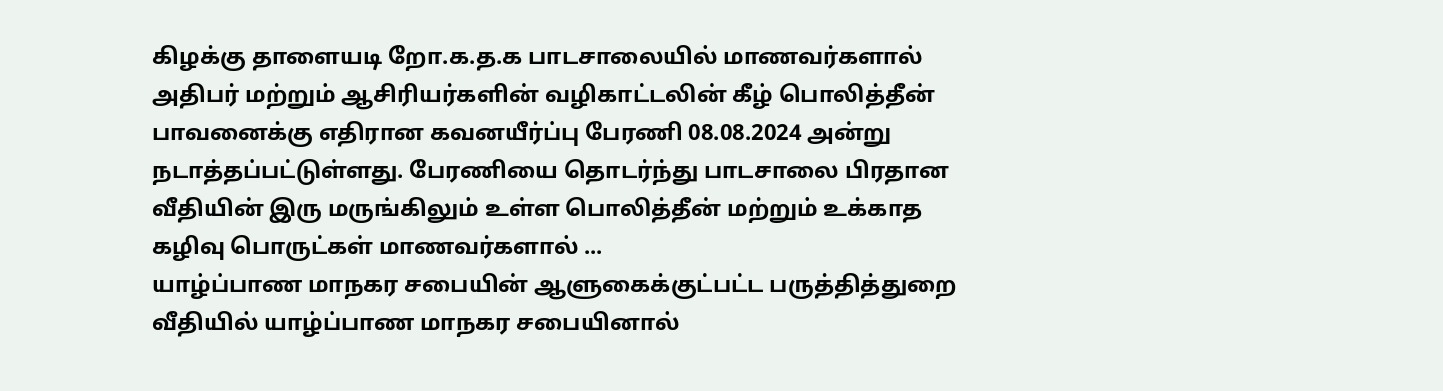கிழக்கு தாளையடி றோ.க.த.க பாடசாலையில் மாணவர்களால் அதிபர் மற்றும் ஆசிரியர்களின் வழிகாட்டலின் கீழ் பொலித்தீன் பாவனைக்கு எதிரான கவனயீர்ப்பு பேரணி 08.08.2024 அன்று நடாத்தப்பட்டுள்ளது. பேரணியை தொடர்ந்து பாடசாலை பிரதான வீதியின் இரு மருங்கிலும் உள்ள பொலித்தீன் மற்றும் உக்காத கழிவு பொருட்கள் மாணவர்களால் ...
யாழ்ப்பாண மாநகர சபையின் ஆளுகைக்குட்பட்ட பருத்தித்துறை வீதியில் யாழ்ப்பாண மாநகர சபையினால்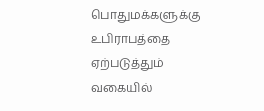பொதுமக்களுக்கு உபிராபத்தை ஏற்படுத்தும் வகையில்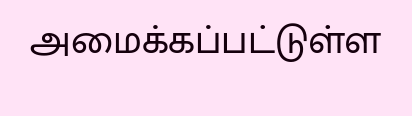அமைக்கப்பட்டுள்ள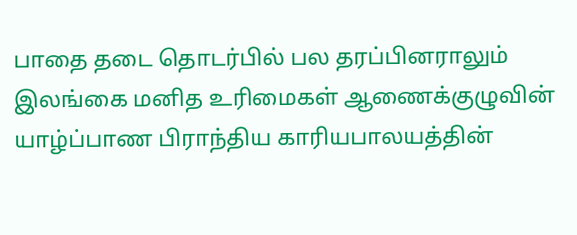பாதை தடை தொடர்பில் பல தரப்பினராலும் இலங்கை மனித உரிமைகள் ஆணைக்குழுவின் யாழ்ப்பாண பிராந்திய காரியபாலயத்தின்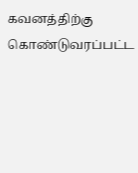கவனத்திற்கு கொண்டுவரப்பட்ட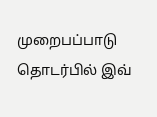முறைபப்பாடு தொடர்பில் இவ்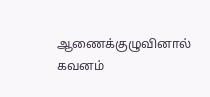ஆணைக்குழுவினால் கவனம்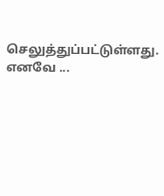செலுத்துப்பட்டுள்ளது. எனவே ...